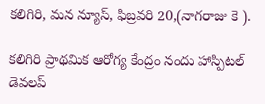కలిగిరి, మన న్యూస్, ఫిబ్రవరి 20,(నాగరాజు కె ).

కలిగిరి ప్రాథమిక ఆరోగ్య కేంద్రం నందు హాస్పిటల్ డెవలప్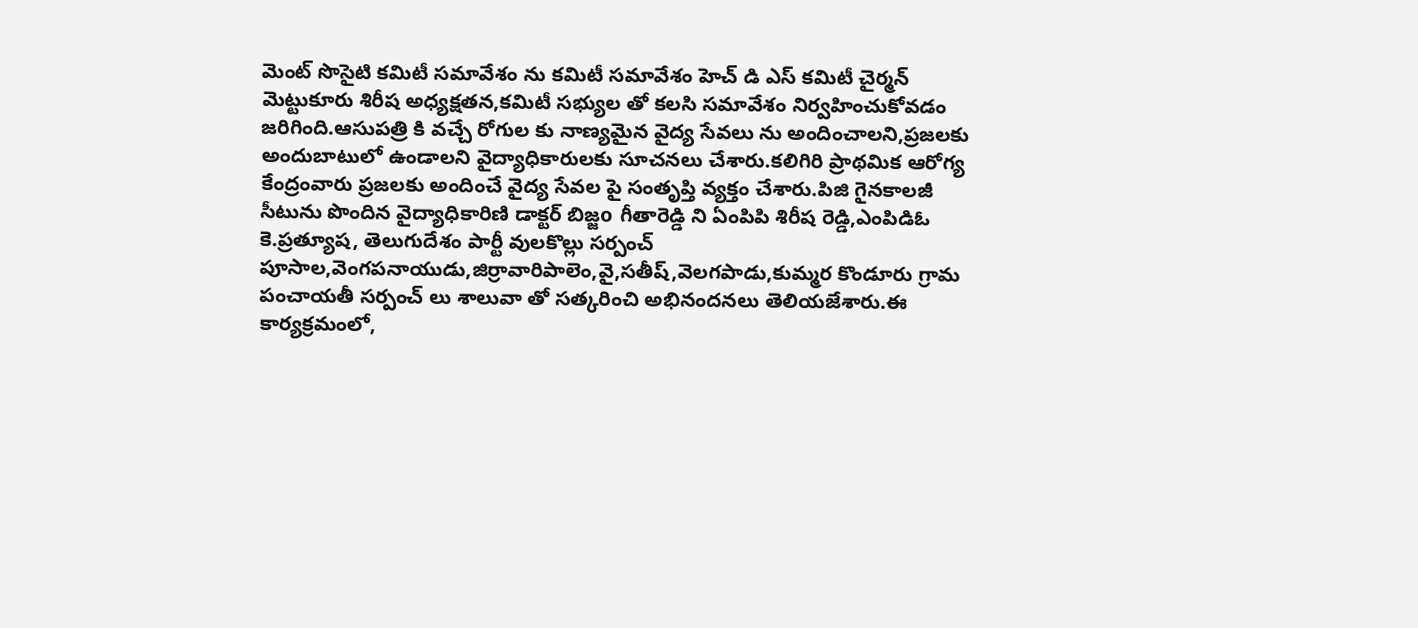మెంట్ సొసైటి కమిటీ సమావేశం ను కమిటీ సమావేశం హెచ్ డి ఎస్ కమిటీ చైర్మన్ మెట్టుకూరు శిరీష అధ్యక్షతన,కమిటీ సభ్యుల తో కలసి సమావేశం నిర్వహించుకోవడం జరిగింది.ఆసుపత్రి కి వచ్చే రోగుల కు నాణ్యమైన వైద్య సేవలు ను అందించాలని,ప్రజలకు అందుబాటులో ఉండాలని వైద్యాధికారులకు సూచనలు చేశారు.కలిగిరి ప్రాథమిక ఆరోగ్య కేంద్రంవారు ప్రజలకు అందించే వైద్య సేవల పై సంతృప్తి వ్యక్తం చేశారు.పిజి గైనకాలజీ సీటును పొందిన వైద్యాధికారిణి డాక్టర్ బిజ్జo గీతారెడ్డి ని ఏంపిపి శిరీష రెడ్డి,ఎంపిడిఓ కె.ప్రత్యూష, తెలుగుదేశం పార్టీ వులకొల్లు సర్పంచ్ పూసాల,వెంగపనాయుడు,జిర్రావారిపాలెం,వై,సతీష్,వెలగపాడు,కుమ్మర కొండూరు గ్రామ పంచాయతీ సర్పంచ్ లు శాలువా తో సత్కరించి అభినందనలు తెలియజేశారు.ఈ కార్యక్రమంలో,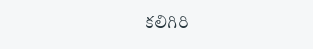కలిగిరి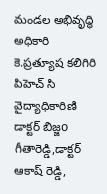మండల అభివృద్ధి అధికారి కె.ప్రత్యూష కలిగిరి పిహెచ్ సి వైద్యాధికారిణి డాక్టర్ బిజ్జo గీతారెడ్డి,డాక్టర్ ఆకాష్ రెడ్డి,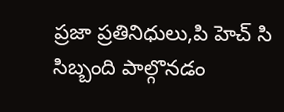ప్రజా ప్రతినిధులు,పి హెచ్ సి సిబ్బంది పాల్గొనడం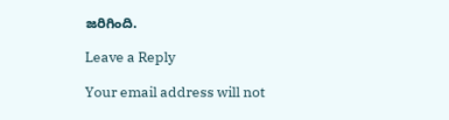జరిగింది.

Leave a Reply

Your email address will not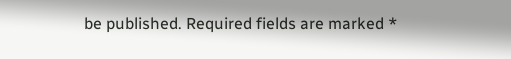be published. Required fields are marked *